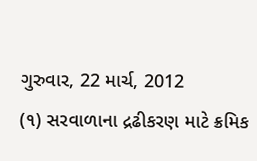ગુરુવાર, 22 માર્ચ, 2012
(૧) સરવાળાના દ્રઢીકરણ માટે ક્રમિક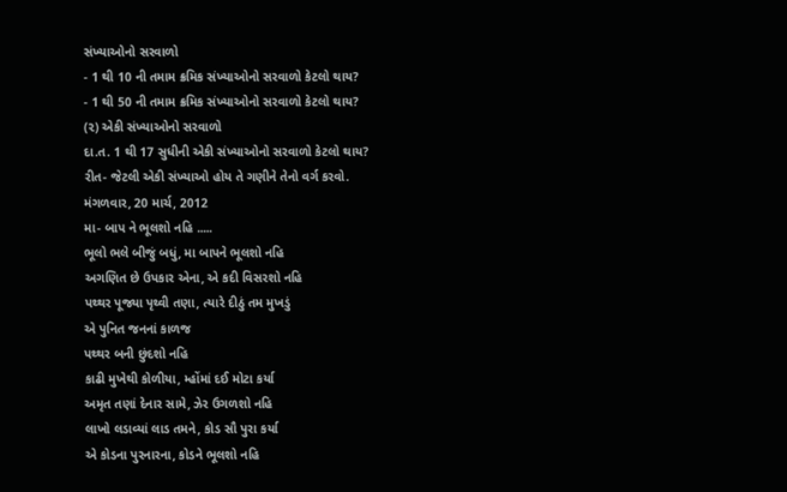સંખ્યાઓનો સરવાળો
- 1 થી 10 ની તમામ ક્રમિક સંખ્યાઓનો સરવાળો કેટલો થાય?
- 1 થી 50 ની તમામ ક્રમિક સંખ્યાઓનો સરવાળો કેટલો થાય?
(૨) એકી સંખ્યાઓનો સરવાળો
દા.ત. 1 થી 17 સુધીની એકી સંખ્યાઓનો સરવાળો કેટલો થાય?
રીત- જેટલી એકી સંખ્યાઓ હોય તે ગણીને તેનો વર્ગ કરવો.
મંગળવાર, 20 માર્ચ, 2012
મા- બાપ ને ભૂલશો નહિ .....
ભૂલો ભલે બીજું બધું, મા બાપને ભૂલશો નહિ
અગણિત છે ઉપકાર એના, એ કદી વિસરશો નહિ
પથ્થર પૂજ્યા પૃથ્વી તણા, ત્યારે દીઠું તમ મુખડું
એ પુનિત જનનાં કાળજ
પથ્થર બની છુંદશો નહિ
કાઢી મુખેથી કોળીયા, મ્હોંમાં દઈ મોટા કર્યા
અમૃત તણાં દેનાર સામે, ઝેર ઉગળશો નહિ
લાખો લડાવ્યાં લાડ તમને, કોડ સૌ પુરા કર્યા
એ કોડના પુરનારના, કોડને ભૂલશો નહિ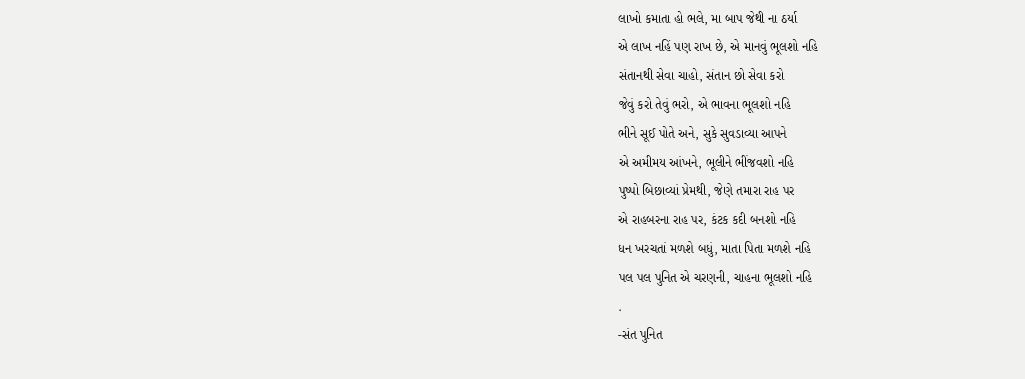લાખો કમાતા હો ભલે, મા બાપ જેથી ના ઠર્યા
એ લાખ નહિં પણ રાખ છે, એ માનવું ભૂલશો નહિ
સંતાનથી સેવા ચાહો, સંતાન છો સેવા કરો
જેવું કરો તેવું ભરો, એ ભાવના ભૂલશો નહિ
ભીને સૂઈ પોતે અને, સુકે સુવડાવ્યા આપને
એ અમીમય આંખને, ભૂલીને ભીંજવશો નહિ
પુષ્પો બિછાવ્યાં પ્રેમથી, જેણે તમારા રાહ પર
એ રાહબરના રાહ પર, કંટક કદી બનશો નહિ
ધન ખરચતાં મળશે બધું, માતા પિતા મળશે નહિ
પલ પલ પુનિત એ ચરણની, ચાહના ભૂલશો નહિ
.
-સંત પુનિત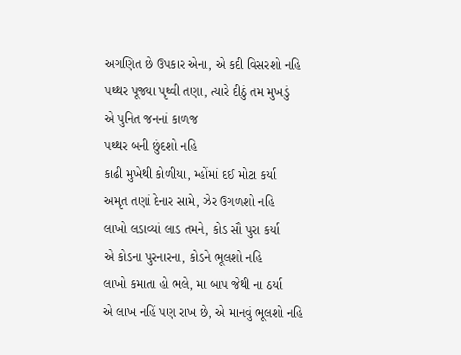અગણિત છે ઉપકાર એના, એ કદી વિસરશો નહિ
પથ્થર પૂજ્યા પૃથ્વી તણા, ત્યારે દીઠું તમ મુખડું
એ પુનિત જનનાં કાળજ
પથ્થર બની છુંદશો નહિ
કાઢી મુખેથી કોળીયા, મ્હોંમાં દઈ મોટા કર્યા
અમૃત તણાં દેનાર સામે, ઝેર ઉગળશો નહિ
લાખો લડાવ્યાં લાડ તમને, કોડ સૌ પુરા કર્યા
એ કોડના પુરનારના, કોડને ભૂલશો નહિ
લાખો કમાતા હો ભલે, મા બાપ જેથી ના ઠર્યા
એ લાખ નહિં પણ રાખ છે, એ માનવું ભૂલશો નહિ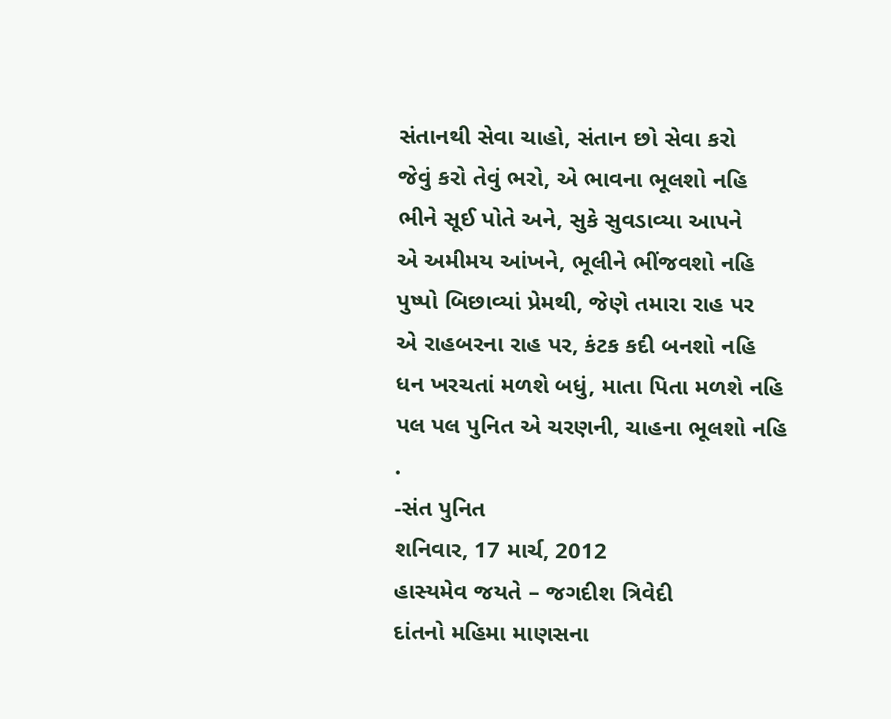સંતાનથી સેવા ચાહો, સંતાન છો સેવા કરો
જેવું કરો તેવું ભરો, એ ભાવના ભૂલશો નહિ
ભીને સૂઈ પોતે અને, સુકે સુવડાવ્યા આપને
એ અમીમય આંખને, ભૂલીને ભીંજવશો નહિ
પુષ્પો બિછાવ્યાં પ્રેમથી, જેણે તમારા રાહ પર
એ રાહબરના રાહ પર, કંટક કદી બનશો નહિ
ધન ખરચતાં મળશે બધું, માતા પિતા મળશે નહિ
પલ પલ પુનિત એ ચરણની, ચાહના ભૂલશો નહિ
.
-સંત પુનિત
શનિવાર, 17 માર્ચ, 2012
હાસ્યમેવ જયતે – જગદીશ ત્રિવેદી
દાંતનો મહિમા માણસના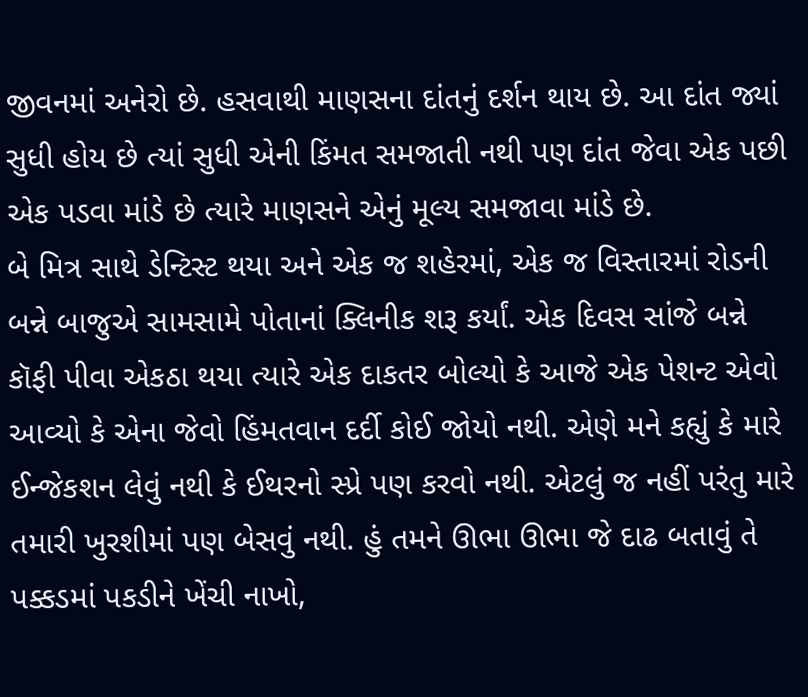જીવનમાં અનેરો છે. હસવાથી માણસના દાંતનું દર્શન થાય છે. આ દાંત જ્યાં સુધી હોય છે ત્યાં સુધી એની કિંમત સમજાતી નથી પણ દાંત જેવા એક પછી એક પડવા માંડે છે ત્યારે માણસને એનું મૂલ્ય સમજાવા માંડે છે.
બે મિત્ર સાથે ડેન્ટિસ્ટ થયા અને એક જ શહેરમાં, એક જ વિસ્તારમાં રોડની બન્ને બાજુએ સામસામે પોતાનાં ક્લિનીક શરૂ કર્યાં. એક દિવસ સાંજે બન્ને કૉફી પીવા એકઠા થયા ત્યારે એક દાકતર બોલ્યો કે આજે એક પેશન્ટ એવો આવ્યો કે એના જેવો હિંમતવાન દર્દી કોઈ જોયો નથી. એણે મને કહ્યું કે મારે ઈન્જેકશન લેવું નથી કે ઈથરનો સ્પ્રે પણ કરવો નથી. એટલું જ નહીં પરંતુ મારે તમારી ખુરશીમાં પણ બેસવું નથી. હું તમને ઊભા ઊભા જે દાઢ બતાવું તે પક્કડમાં પકડીને ખેંચી નાખો,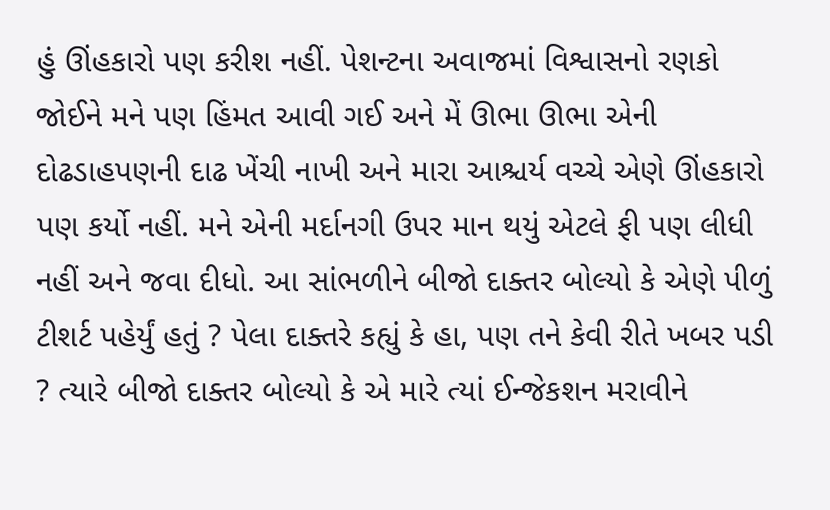હું ઊંહકારો પણ કરીશ નહીં. પેશન્ટના અવાજમાં વિશ્વાસનો રણકો જોઈને મને પણ હિંમત આવી ગઈ અને મેં ઊભા ઊભા એની દોઢડાહપણની દાઢ ખેંચી નાખી અને મારા આશ્ચર્ય વચ્ચે એણે ઊંહકારો પણ કર્યો નહીં. મને એની મર્દાનગી ઉપર માન થયું એટલે ફી પણ લીધી નહીં અને જવા દીધો. આ સાંભળીને બીજો દાક્તર બોલ્યો કે એણે પીળું ટીશર્ટ પહેર્યું હતું ? પેલા દાક્તરે કહ્યું કે હા, પણ તને કેવી રીતે ખબર પડી ? ત્યારે બીજો દાક્તર બોલ્યો કે એ મારે ત્યાં ઈન્જેકશન મરાવીને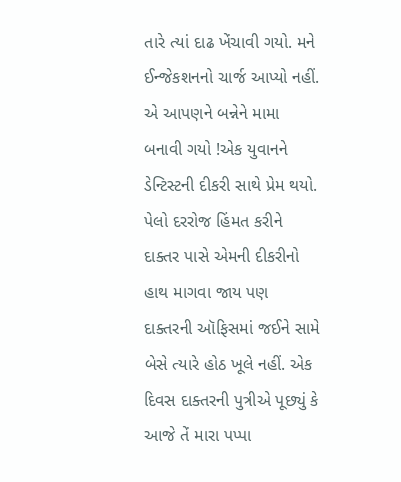તારે ત્યાં દાઢ ખેંચાવી ગયો. મને ઈન્જેકશનનો ચાર્જ આપ્યો નહીં. એ આપણને બન્નેને મામા બનાવી ગયો !એક યુવાનને ડેન્ટિસ્ટની દીકરી સાથે પ્રેમ થયો. પેલો દરરોજ હિંમત કરીને દાક્તર પાસે એમની દીકરીનો હાથ માગવા જાય પણ દાક્તરની ઑફિસમાં જઈને સામે બેસે ત્યારે હોઠ ખૂલે નહીં. એક દિવસ દાક્તરની પુત્રીએ પૂછ્યું કે આજે તેં મારા પપ્પા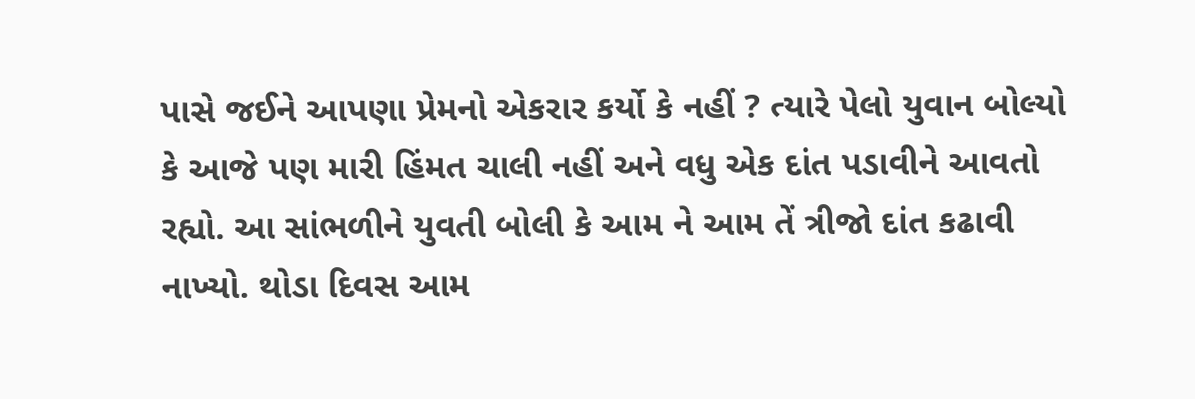પાસે જઈને આપણા પ્રેમનો એકરાર કર્યો કે નહીં ? ત્યારે પેલો યુવાન બોલ્યો કે આજે પણ મારી હિંમત ચાલી નહીં અને વધુ એક દાંત પડાવીને આવતો રહ્યો. આ સાંભળીને યુવતી બોલી કે આમ ને આમ તેં ત્રીજો દાંત કઢાવી નાખ્યો. થોડા દિવસ આમ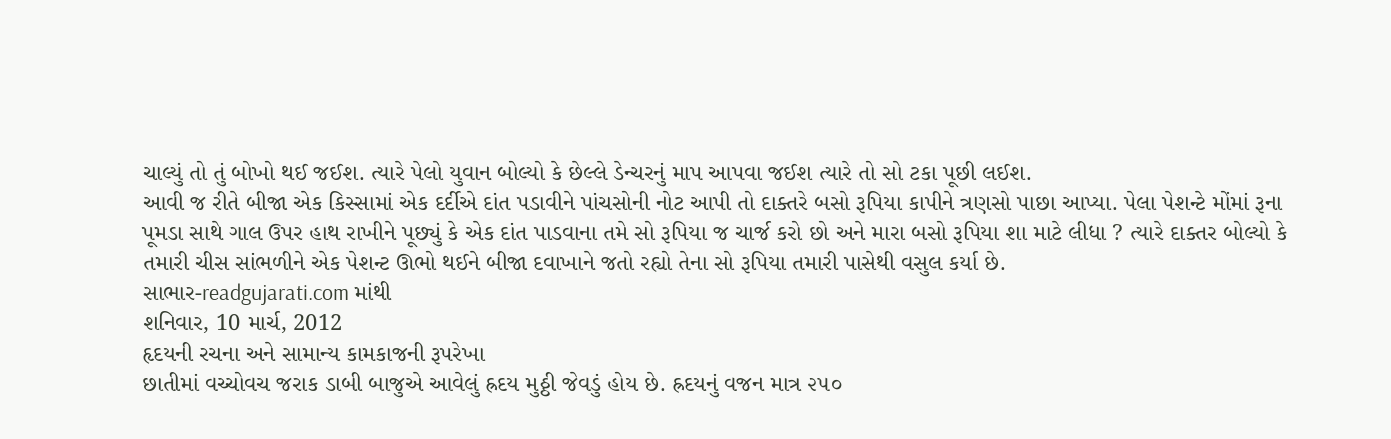ચાલ્યું તો તું બોખો થઈ જઈશ. ત્યારે પેલો યુવાન બોલ્યો કે છેલ્લે ડેન્ચરનું માપ આપવા જઈશ ત્યારે તો સો ટકા પૂછી લઈશ.
આવી જ રીતે બીજા એક કિસ્સામાં એક દર્દીએ દાંત પડાવીને પાંચસોની નોટ આપી તો દાક્તરે બસો રૂપિયા કાપીને ત્રણસો પાછા આપ્યા. પેલા પેશન્ટે મોંમાં રૂના પૂમડા સાથે ગાલ ઉપર હાથ રાખીને પૂછ્યું કે એક દાંત પાડવાના તમે સો રૂપિયા જ ચાર્જ કરો છો અને મારા બસો રૂપિયા શા માટે લીધા ? ત્યારે દાક્તર બોલ્યો કે તમારી ચીસ સાંભળીને એક પેશન્ટ ઊભો થઈને બીજા દવાખાને જતો રહ્યો તેના સો રૂપિયા તમારી પાસેથી વસુલ કર્યા છે.
સાભાર-readgujarati.com માંથી
શનિવાર, 10 માર્ચ, 2012
હૃદયની રચના અને સામાન્ય કામકાજની રૂપરેખા
છાતીમાં વચ્ચોવચ જરાક ડાબી બાજુએ આવેલું હ્રદય મુઠ્ઠી જેવડું હોય છે. હ્રદયનું વજન માત્ર ૨૫૦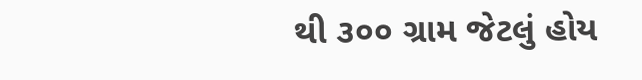થી ૩૦૦ ગ્રામ જેટલું હોય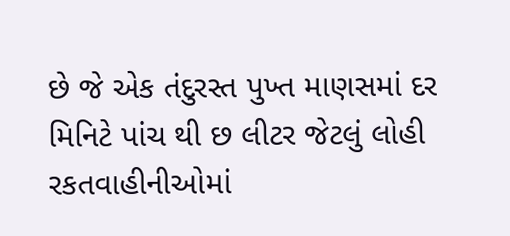છે જે એક તંદુરસ્ત પુખ્ત માણસમાં દર મિનિટે પાંચ થી છ લીટર જેટલું લોહી રકતવાહીનીઓમાં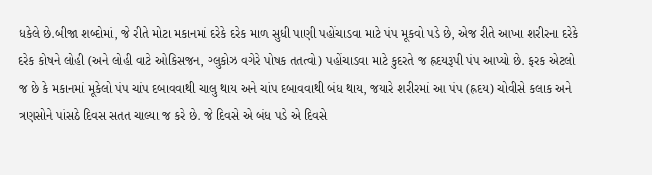ધકેલે છે.બીજા શબ્દોમાં, જે રીતે મોટા મકાનમાં દરેકે દરેક માળ સુધી પાણી પહોંચાડવા માટે પંપ મૂકવો પડે છે, એજ રીતે આખા શરીરના દરેકે દરેક કોષને લોહી (અને લોહી વાટે ઓકિસજન, ગ્લુકોઝ વગેરે પોષક તતત્વો) પહોંચાડવા માટે કુદરતે જ હ્રદયરૂપી પંપ આપ્યો છે. ફરક એટલો જ છે કે મકાનમાં મૂકેલો પંપ ચાંપ દબાવવાથી ચાલુ થાય અને ચાંપ દબાવવાથી બંધ થાય, જયારે શરીરમાં આ પંપ (હ્રદય) ચોવીસે કલાક અને ત્રણસોને પાંસઠે દિવસ સતત ચાલ્યા જ કરે છે. જે દિવસે એ બંધ પડે એ દિવસે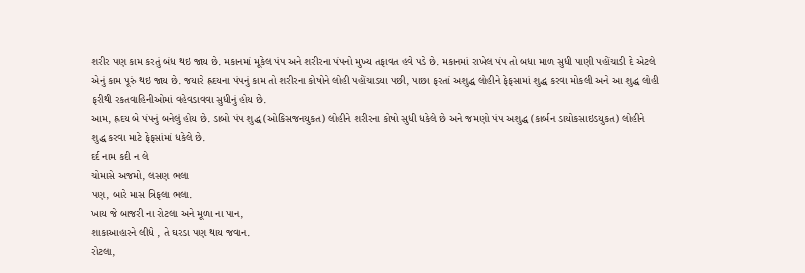શરીર પણ કામ કરતું બંધ થઇ જાય છે. મકાનમાં મૂકેલ પંપ અને શરીરના પંપનો મુખ્ય તફાવત હવે પડે છે. મકાનમાં રાખેલ પંપ તો બધા માળ સુધી પાણી પહોંચાડી દે એટલે એનું કામ પૂરું થઇ જાય છે. જયારે હ્રદયના પંપનું કામ તો શરીરના કોષોને લોહી પહોંચાડયા પછી, પાછા ફરતાં અશુદ્ધ લોહીને ફેફસામાં શુદ્ધ કરવા મોકલી અને આ શુદ્ધ લોહી ફરીથી રકતવાહિનીઓમાં વહેવડાવવા સુધીનું હોય છે.
આમ, હ્રદય બે પંપનું બનેલું હોય છે. ડાબો પંપ શુદ્ધ (ઓકિસજનયુકત) લોહીને શરીરના કોષો સુધી ધકેલે છે અને જમણો પંપ અશુદ્ધ (કાર્બન ડાયોકસાઇડયુકત) લોહીને શુદ્ધ કરવા માટે ફેફસાંમાં ધકેલે છે.
દર્દ નામ કદી ન લે
ચોમાસે અજમો, લસણ ભલા
પણ, બારે માસ ત્રિફલા ભલા.
ખાય જે બાજરી ના રોટલા અને મૂળા ના પાન,
શાકાઆહારને લીધે , તે ઘરડા પણ થાય જવાન.
રોટલા,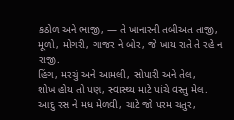કઠોળ અને ભાજી, — તે ખાનારની તબીઅત તાજી,
મૂળો, મોગરી, ગાજર ને બોર, જે ખાય રાતે તે રહે ન રાજી.
હિંગ, મરચું અને આમલી, સોપારી અને તેલ,
શોખ હોય તો પણ, સ્વાસ્થ્ય માટે પાંચે વસ્તુ મેલ.
આદુ રસ ને મધ મેળવી, ચાટે જો પરમ ચતુર,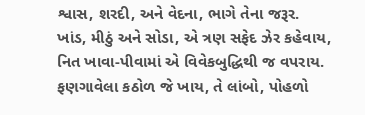શ્વાસ, શરદી, અને વેદના, ભાગે તેના જરૂર.
ખાંડ, મીઠું અને સોડા, એ ત્રણ સફેદ ઝેર કહેવાય,
નિત ખાવા-પીવામાં એ વિવેકબુદ્ધિથી જ વપરાય.
ફણગાવેલા કઠોળ જે ખાય, તે લાંબો, પોહળો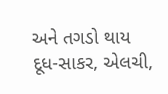અને તગડો થાય
દૂધ-સાકર, એલચી,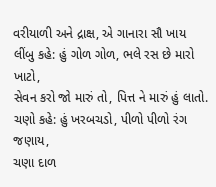વરીયાળી અને દ્રાક્ષ, એ ગાનારા સૌ ખાય
લીંબુ કહે: હું ગોળ ગોળ, ભલે રસ છે મારો ખાટો,
સેવન કરો જો મારું તો, પિત્ત ને મારું હું લાતો.
ચણો કહે: હું ખરબચડો, પીળો પીળો રંગ જણાય,
ચણા દાળ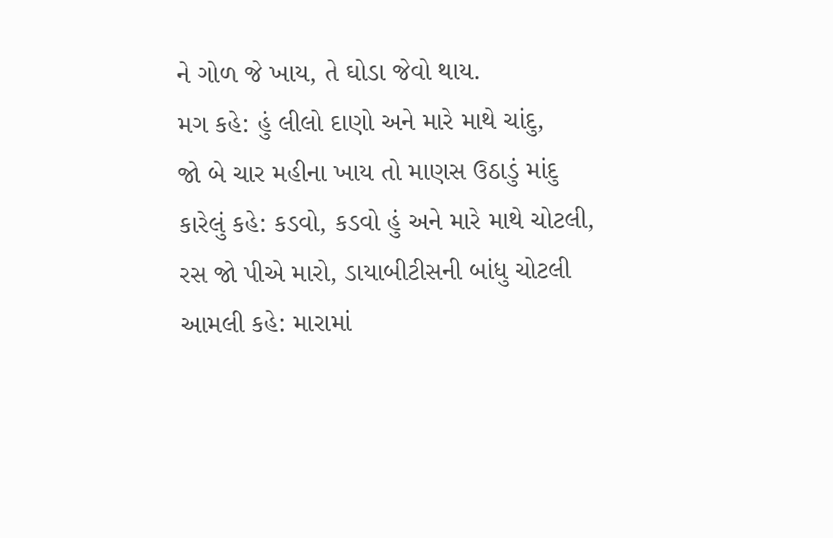ને ગોળ જે ખાય, તે ઘોડા જેવો થાય.
મગ કહે: હું લીલો દાણો અને મારે માથે ચાંદુ,
જો બે ચાર મહીના ખાય તો માણસ ઉઠાડું માંદુ
કારેલું કહે: કડવો, કડવો હું અને મારે માથે ચોટલી,
રસ જો પીએ મારો, ડાયાબીટીસની બાંધુ ચોટલી
આમલી કહે: મારામાં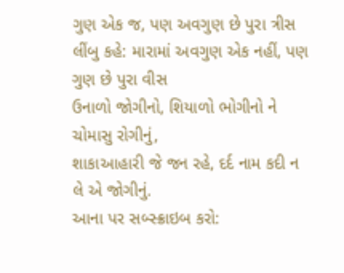ગુણ એક જ, પણ અવગુણ છે પુરા ત્રીસ
લીંબુ કહે: મારામાં અવગુણ એક નહીં, પણ ગુણ છે પુરા વીસ
ઉનાળો જોગીનો, શિયાળો ભોગીનો ને ચોમાસુ રોગીનું,
શાકાઆહારી જે જન રહે, દર્દ નામ કદી ન લે એ જોગીનું.
આના પર સબ્સ્ક્રાઇબ કરો: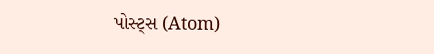પોસ્ટ્સ (Atom)